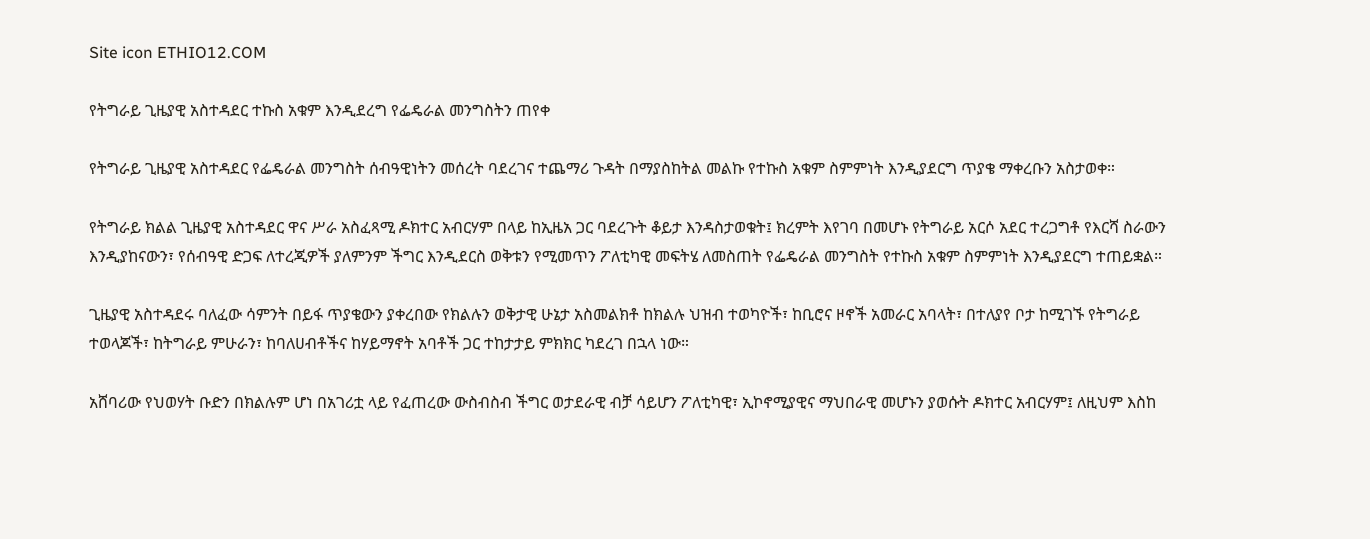Site icon ETHIO12.COM

የትግራይ ጊዜያዊ አስተዳደር ተኩስ አቁም እንዲደረግ የፌዴራል መንግስትን ጠየቀ

የትግራይ ጊዜያዊ አስተዳደር የፌዴራል መንግስት ሰብዓዊነትን መሰረት ባደረገና ተጨማሪ ጉዳት በማያስከትል መልኩ የተኩስ አቁም ስምምነት እንዲያደርግ ጥያቄ ማቀረቡን አስታወቀ።

የትግራይ ክልል ጊዜያዊ አስተዳደር ዋና ሥራ አስፈጻሚ ዶክተር አብርሃም በላይ ከኢዜአ ጋር ባደረጉት ቆይታ እንዳስታወቁት፤ ክረምት እየገባ በመሆኑ የትግራይ አርሶ አደር ተረጋግቶ የእርሻ ስራውን እንዲያከናውን፣ የሰብዓዊ ድጋፍ ለተረጂዎች ያለምንም ችግር እንዲደርስ ወቅቱን የሚመጥን ፖለቲካዊ መፍትሄ ለመስጠት የፌዴራል መንግስት የተኩስ አቁም ስምምነት እንዲያደርግ ተጠይቋል።

ጊዜያዊ አስተዳደሩ ባለፈው ሳምንት በይፋ ጥያቄውን ያቀረበው የክልሉን ወቅታዊ ሁኔታ አስመልክቶ ከክልሉ ህዝብ ተወካዮች፣ ከቢሮና ዞኖች አመራር አባላት፣ በተለያየ ቦታ ከሚገኙ የትግራይ ተወላጆች፣ ከትግራይ ምሁራን፣ ከባለሀብቶችና ከሃይማኖት አባቶች ጋር ተከታታይ ምክክር ካደረገ በኋላ ነው።

አሸባሪው የህወሃት ቡድን በክልሉም ሆነ በአገሪቷ ላይ የፈጠረው ውስብስብ ችግር ወታደራዊ ብቻ ሳይሆን ፖለቲካዊ፣ ኢኮኖሚያዊና ማህበራዊ መሆኑን ያወሱት ዶክተር አብርሃም፤ ለዚህም እስከ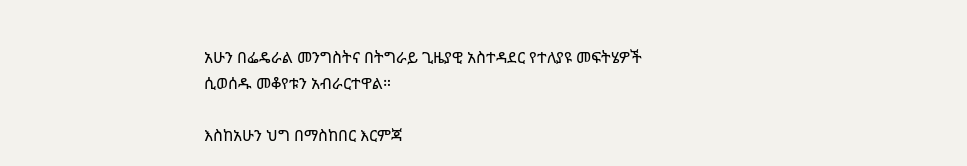አሁን በፌዴራል መንግስትና በትግራይ ጊዜያዊ አስተዳደር የተለያዩ መፍትሄዎች ሲወሰዱ መቆየቱን አብራርተዋል።

እስከአሁን ህግ በማስከበር እርምጃ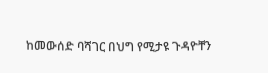ከመውሰድ ባሻገር በህግ የሚታዩ ጉዳዮቸን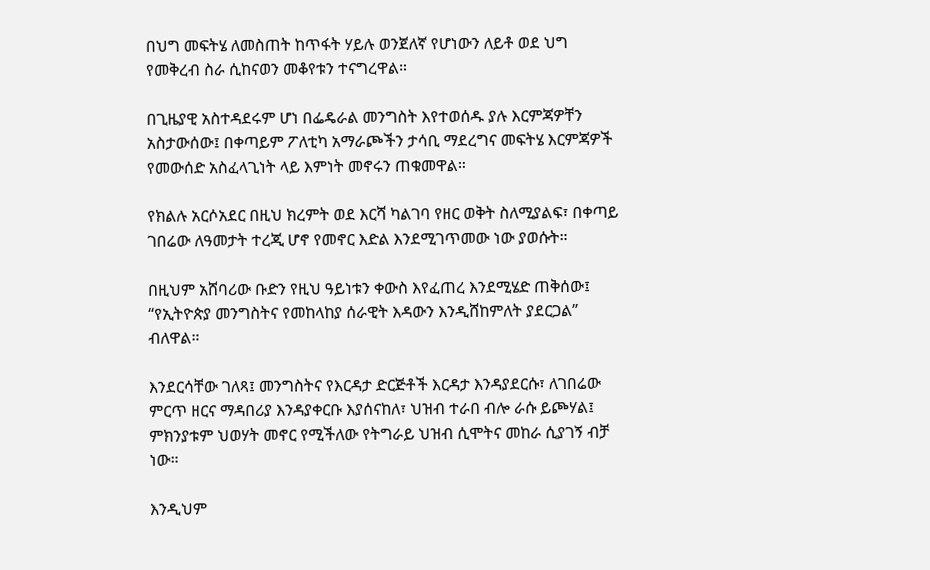በህግ መፍትሄ ለመስጠት ከጥፋት ሃይሉ ወንጀለኛ የሆነውን ለይቶ ወደ ህግ የመቅረብ ስራ ሲከናወን መቆየቱን ተናግረዋል።

በጊዜያዊ አስተዳደሩም ሆነ በፌዴራል መንግስት እየተወሰዱ ያሉ እርምጃዎቸን አስታውሰው፤ በቀጣይም ፖለቲካ አማራጮችን ታሳቢ ማደረግና መፍትሄ እርምጃዎች የመውሰድ አስፈላጊነት ላይ እምነት መኖሩን ጠቁመዋል።

የክልሉ አርሶአደር በዚህ ክረምት ወደ እርሻ ካልገባ የዘር ወቅት ስለሚያልፍ፣ በቀጣይ ገበሬው ለዓመታት ተረጂ ሆኖ የመኖር እድል እንደሚገጥመው ነው ያወሱት።

በዚህም አሸባሪው ቡድን የዚህ ዓይነቱን ቀውስ እየፈጠረ እንደሚሄድ ጠቅሰው፤ “የኢትዮጵያ መንግስትና የመከላከያ ሰራዊት እዳውን እንዲሸከምለት ያደርጋል” ብለዋል።

እንደርሳቸው ገለጻ፤ መንግስትና የእርዳታ ድርጅቶች እርዳታ እንዳያደርሱ፣ ለገበሬው ምርጥ ዘርና ማዳበሪያ እንዳያቀርቡ እያሰናከለ፣ ህዝብ ተራበ ብሎ ራሱ ይጮሃል፤ ምክንያቱም ህወሃት መኖር የሚችለው የትግራይ ህዝብ ሲሞትና መከራ ሲያገኝ ብቻ ነው።

እንዲህም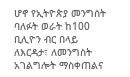ሆኖ የኢትዮጵያ መንግሰት ባለፉት ወራት ከ100 ቢሊዮን ብር በላይ ለእርዳታ፣ ለመንግስት አገልግሎት ማስቀጠልና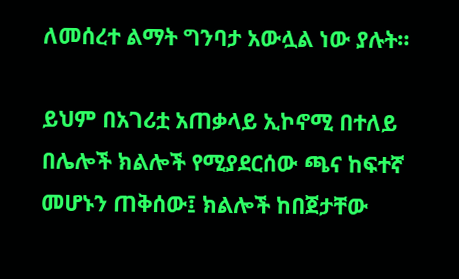ለመሰረተ ልማት ግንባታ አውሏል ነው ያሉት።

ይህም በአገሪቷ አጠቃላይ ኢኮኖሚ በተለይ በሌሎች ክልሎች የሚያደርሰው ጫና ከፍተኛ መሆኑን ጠቅሰው፤ ክልሎች ከበጀታቸው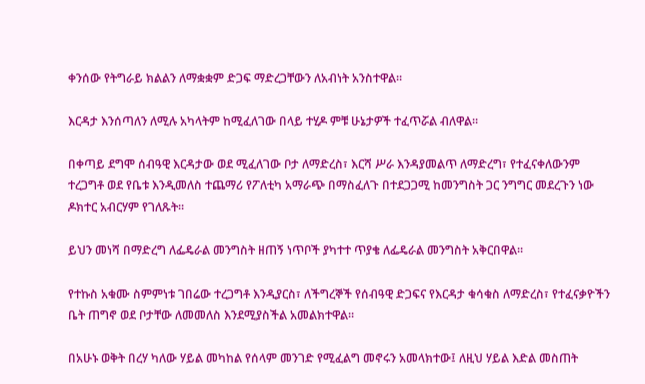ቀንሰው የትግራይ ክልልን ለማቋቋም ድጋፍ ማድረጋቸውን ለአብነት አንስተዋል።

እርዳታ እንሰጣለን ለሚሉ አካላትም ከሚፈለገው በላይ ተሂዶ ምቹ ሁኔታዎች ተፈጥሯል ብለዋል።

በቀጣይ ደግሞ ሰብዓዊ እርዳታው ወደ ሚፈለገው ቦታ ለማድረስ፣ እርሻ ሥራ እንዳያመልጥ ለማድረግ፣ የተፈናቀለውንም ተረጋግቶ ወደ የቤቱ እንዲመለስ ተጨማሪ የፖለቲካ አማራጭ በማስፈለጉ በተደጋጋሚ ከመንግስት ጋር ንግግር መደረጉን ነው ዶክተር አብርሃም የገለጹት።

ይህን መነሻ በማድረግ ለፌዴራል መንግስት ዘጠኝ ነጥቦች ያካተተ ጥያቄ ለፌዴራል መንግስት አቅርበዋል።

የተኩስ አቁሙ ስምምነቱ ገበሬው ተረጋግቶ እንዲያርስ፣ ለችግረኞች የሰብዓዊ ድጋፍና የእርዳታ ቁሳቁስ ለማድረስ፣ የተፈናቃዮችን ቤት ጠግኖ ወደ ቦታቸው ለመመለስ እንደሚያስችል አመልክተዋል።

በአሁኑ ወቅት በረሃ ካለው ሃይል መካከል የሰላም መንገድ የሚፈልግ መኖሩን አመላክተው፤ ለዚህ ሃይል እድል መስጠት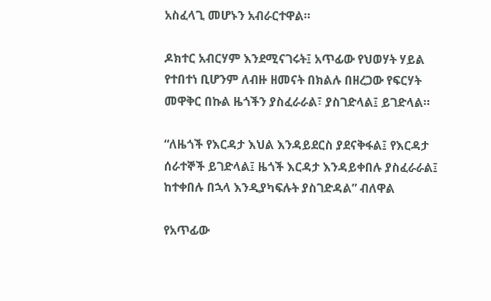አስፈላጊ መሆኑን አብራርተዋል።

ዶክተር አብርሃም እንደሚናገሩት፤ አጥፊው የህወሃት ሃይል የተበተነ ቢሆንም ለብዙ ዘመናት በክልሉ በዘረጋው የፍርሃት መዋቅር በኩል ዜጎችን ያስፈራራል፣ ያስገድላል፤ ይገድላል።

“ለዜጎች የእርዳታ እህል እንዳይደርስ ያደናቅፋል፤ የእርዳታ ሰራተኞች ይገድላል፤ ዜጎች እርዳታ እንዳይቀበሉ ያስፈራራል፤ ከተቀበሉ በኋላ እንዲያካፍሉት ያስገድዳል” ብለዋል

የአጥፊው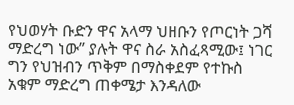የህወሃት ቡድን ዋና አላማ ህዘቡን የጦርነት ጋሻ ማድረግ ነው” ያሉት ዋና ስራ አስፈጻሚው፤ ነገር ግን የህዝብን ጥቅም በማስቀደም የተኩስ አቁም ማድረግ ጠቀሜታ እንዳለው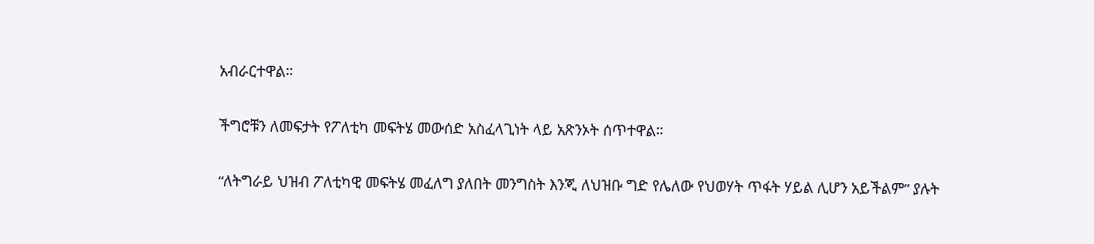አብራርተዋል።

ችግሮቹን ለመፍታት የፖለቲካ መፍትሄ መውሰድ አስፈላጊነት ላይ አጽንኦት ሰጥተዋል።

“ለትግራይ ህዝብ ፖለቲካዊ መፍትሄ መፈለግ ያለበት መንግስት እንጂ ለህዝቡ ግድ የሌለው የህወሃት ጥፋት ሃይል ሊሆን አይችልም” ያሉት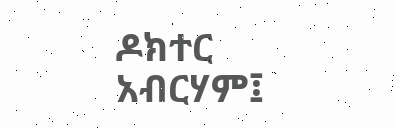ዶክተር አብርሃም፤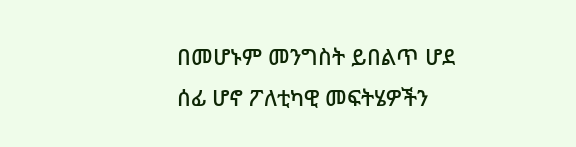በመሆኑም መንግስት ይበልጥ ሆደ ሰፊ ሆኖ ፖለቲካዊ መፍትሄዎችን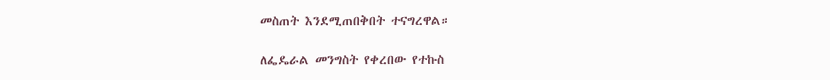መስጠት እንደሚጠበቅበት ተናግረዋል።

ለፌዴራል መንግስት የቀረበው የተኩስ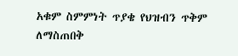አቁም ስምምነት ጥያቄ የህዝብን ጥቅም ለማስጠበቅ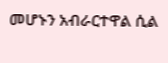መሆኑን አብራርተዋል ሲል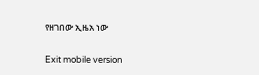የዘገበው ኢዜአ ነው

Exit mobile version